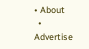• About
  • Advertise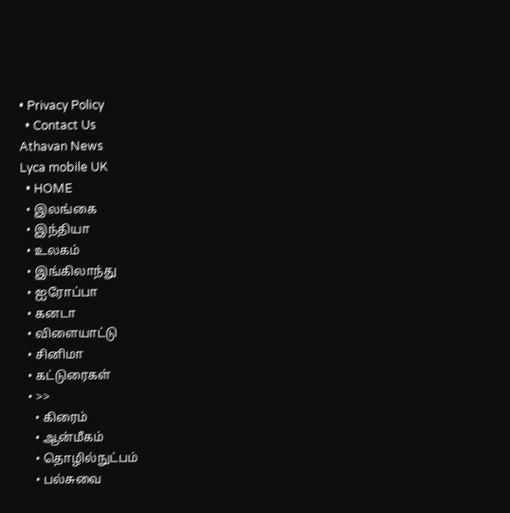• Privacy Policy
  • Contact Us
Athavan News
Lyca mobile UK
  • HOME
  • இலங்கை
  • இந்தியா
  • உலகம்
  • இங்கிலாந்து
  • ஐரோப்பா
  • கனடா
  • விளையாட்டு
  • சினிமா
  • கட்டுரைகள்
  • >>
    • கிரைம்
    • ஆன்மீகம்
    • தொழில்நுட்பம்
    • பல்சுவை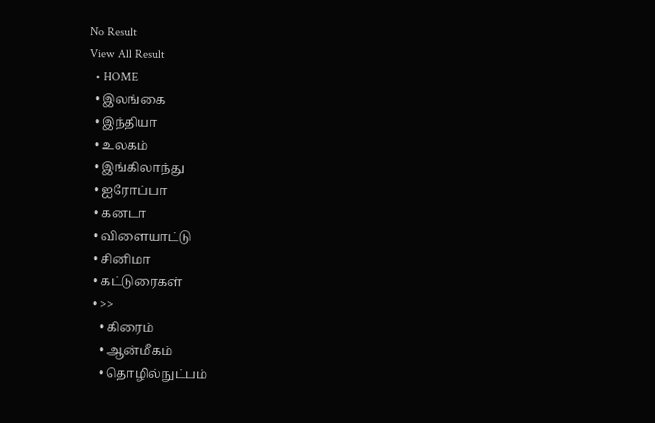No Result
View All Result
  • HOME
  • இலங்கை
  • இந்தியா
  • உலகம்
  • இங்கிலாந்து
  • ஐரோப்பா
  • கனடா
  • விளையாட்டு
  • சினிமா
  • கட்டுரைகள்
  • >>
    • கிரைம்
    • ஆன்மீகம்
    • தொழில்நுட்பம்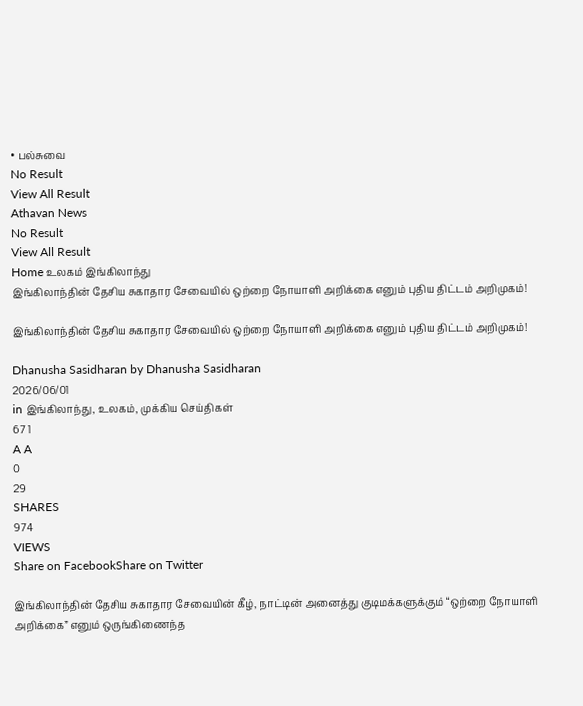• பல்சுவை
No Result
View All Result
Athavan News
No Result
View All Result
Home உலகம் இங்கிலாந்து
இங்கிலாந்தின் தேசிய சுகாதார சேவையில் ஒற்றை நோயாளி அறிக்கை எனும் புதிய திட்டம் அறிமுகம்!

இங்கிலாந்தின் தேசிய சுகாதார சேவையில் ஒற்றை நோயாளி அறிக்கை எனும் புதிய திட்டம் அறிமுகம்!

Dhanusha Sasidharan by Dhanusha Sasidharan
2026/06/01
in இங்கிலாந்து, உலகம், முக்கிய செய்திகள்
67 1
A A
0
29
SHARES
974
VIEWS
Share on FacebookShare on Twitter

இங்கிலாந்தின் தேசிய சுகாதார சேவையின் கீழ், நாட்டின் அனைத்து குடிமக்களுக்கும் “ஒற்றை நோயாளி அறிக்கை” எனும் ஒருங்கிணைந்த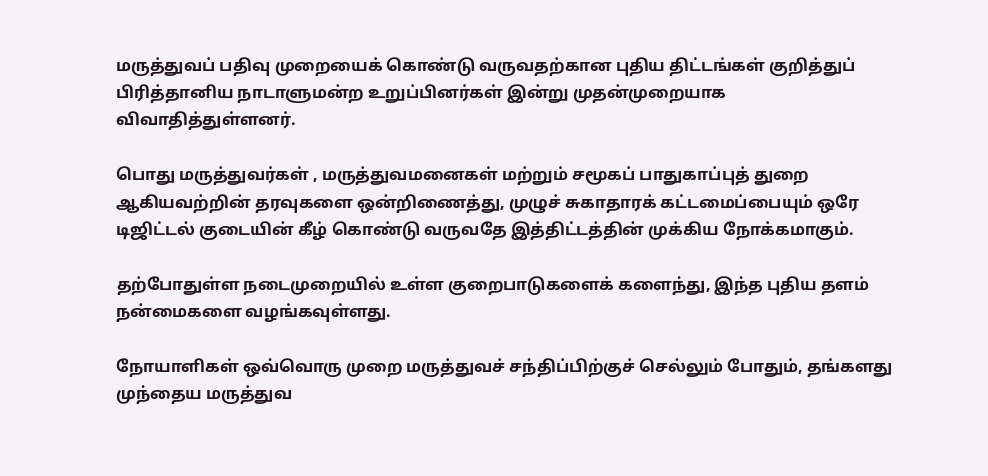மருத்துவப் பதிவு முறையைக் கொண்டு வருவதற்கான புதிய திட்டங்கள் குறித்துப் பிரித்தானிய நாடாளுமன்ற உறுப்பினர்கள் இன்று முதன்முறையாக விவாதித்துள்ளனர்.

பொது மருத்துவர்கள் , மருத்துவமனைகள் மற்றும் சமூகப் பாதுகாப்புத் துறை ஆகியவற்றின் தரவுகளை ஒன்றிணைத்து, முழுச் சுகாதாரக் கட்டமைப்பையும் ஒரே டிஜிட்டல் குடையின் கீழ் கொண்டு வருவதே இத்திட்டத்தின் முக்கிய நோக்கமாகும்.

தற்போதுள்ள நடைமுறையில் உள்ள குறைபாடுகளைக் களைந்து, இந்த புதிய தளம் நன்மைகளை வழங்கவுள்ளது.

நோயாளிகள் ஒவ்வொரு முறை மருத்துவச் சந்திப்பிற்குச் செல்லும் போதும், தங்களது முந்தைய மருத்துவ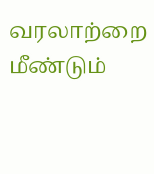வரலாற்றை மீண்டும்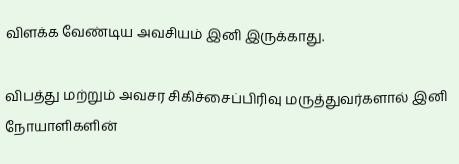விளக்க வேண்டிய அவசியம் இனி இருக்காது.

விபத்து மற்றும் அவசர சிகிச்சைப்பிரிவு மருத்துவர்களால் இனி நோயாளிகளின்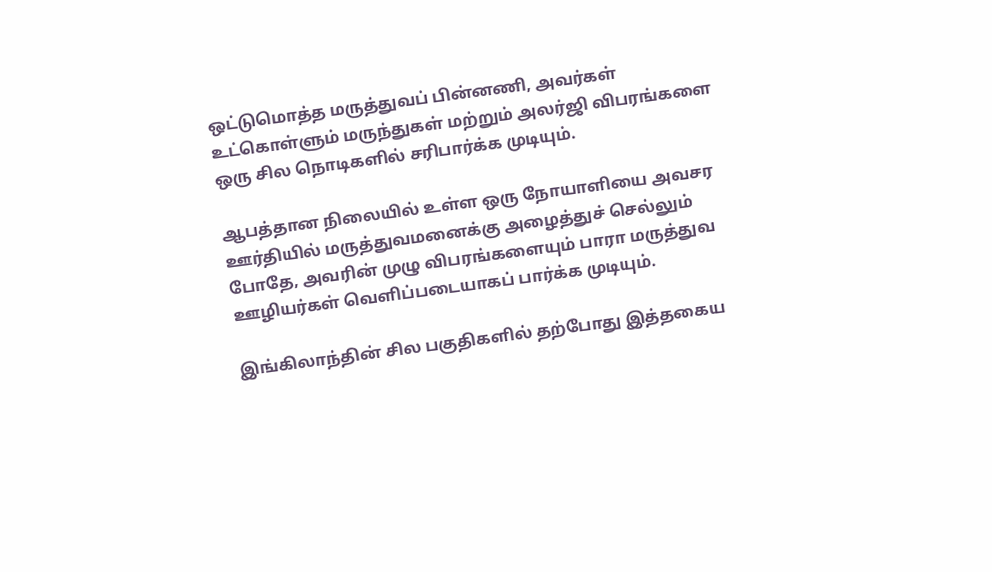ஒட்டுமொத்த மருத்துவப் பின்னணி, அவர்கள் உட்கொள்ளும் மருந்துகள் மற்றும் அலர்ஜி விபரங்களை ஒரு சில நொடிகளில் சரிபார்க்க முடியும்.

ஆபத்தான நிலையில் உள்ள ஒரு நோயாளியை அவசர ஊர்தியில் மருத்துவமனைக்கு அழைத்துச் செல்லும் போதே, அவரின் முழு விபரங்களையும் பாரா மருத்துவ ஊழியர்கள் வௌிப்படையாகப் பார்க்க முடியும்.

இங்கிலாந்தின் சில பகுதிகளில் தற்போது இத்தகைய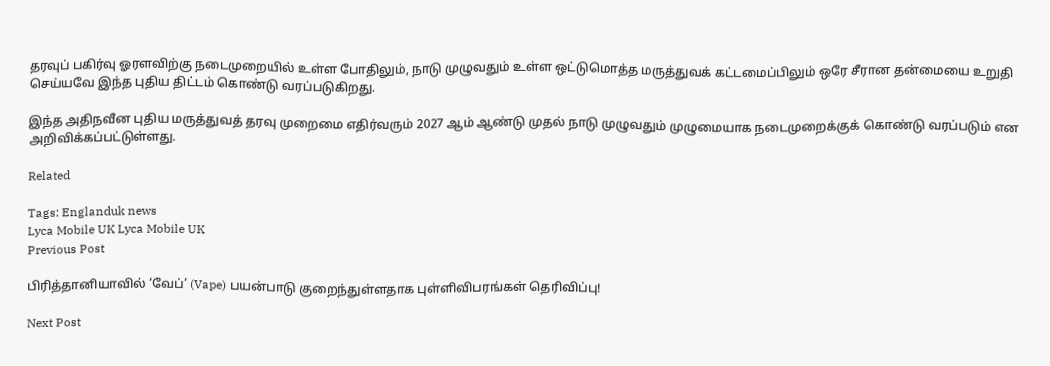தரவுப் பகிர்வு ஓரளவிற்கு நடைமுறையில் உள்ள போதிலும், நாடு முழுவதும் உள்ள ஒட்டுமொத்த மருத்துவக் கட்டமைப்பிலும் ஒரே சீரான தன்மையை உறுதி செய்யவே இந்த புதிய திட்டம் கொண்டு வரப்படுகிறது.

இந்த அதிநவீன புதிய மருத்துவத் தரவு முறைமை எதிர்வரும் 2027 ஆம் ஆண்டு முதல் நாடு முழுவதும் முழுமையாக நடைமுறைக்குக் கொண்டு வரப்படும் என அறிவிக்கப்பட்டுள்ளது.

Related

Tags: Englanduk news
Lyca Mobile UK Lyca Mobile UK
Previous Post

பிரித்தானியாவில் ‘வேப்’ (Vape) பயன்பாடு குறைந்துள்ளதாக புள்ளிவிபரங்கள் தெரிவிப்பு!

Next Post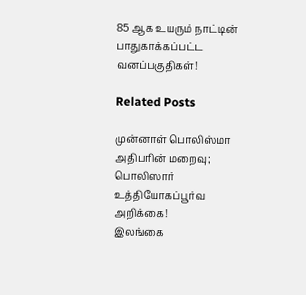85 ஆக உயரும் நாட்டின் பாதுகாக்கப்பட்ட வனப்பகுதிகள்!

Related Posts

முன்னாள் பொலிஸ்மா அதிபரின் மறைவு; பொலிஸார் உத்தியோகப்பூர்வ அறிக்கை!
இலங்கை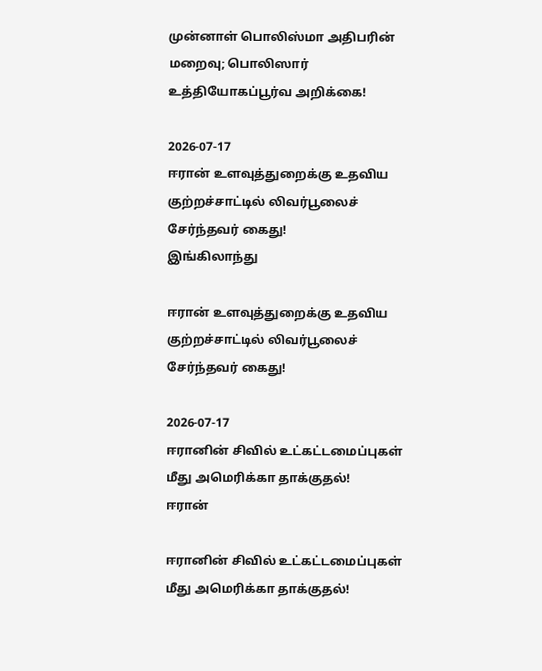முன்னாள் பொலிஸ்மா அதிபரின் மறைவு; பொலிஸார் உத்தியோகப்பூர்வ அறிக்கை!

2026-07-17
ஈரான் உளவுத்துறைக்கு உதவிய குற்றச்சாட்டில் லிவர்பூலைச் சேர்ந்தவர் கைது!
இங்கிலாந்து

ஈரான் உளவுத்துறைக்கு உதவிய குற்றச்சாட்டில் லிவர்பூலைச் சேர்ந்தவர் கைது!

2026-07-17
ஈரானின் சிவில் உட்கட்டமைப்புகள் மீது அமெரிக்கா தாக்குதல்!
ஈரான்

ஈரானின் சிவில் உட்கட்டமைப்புகள் மீது அமெரிக்கா தாக்குதல்!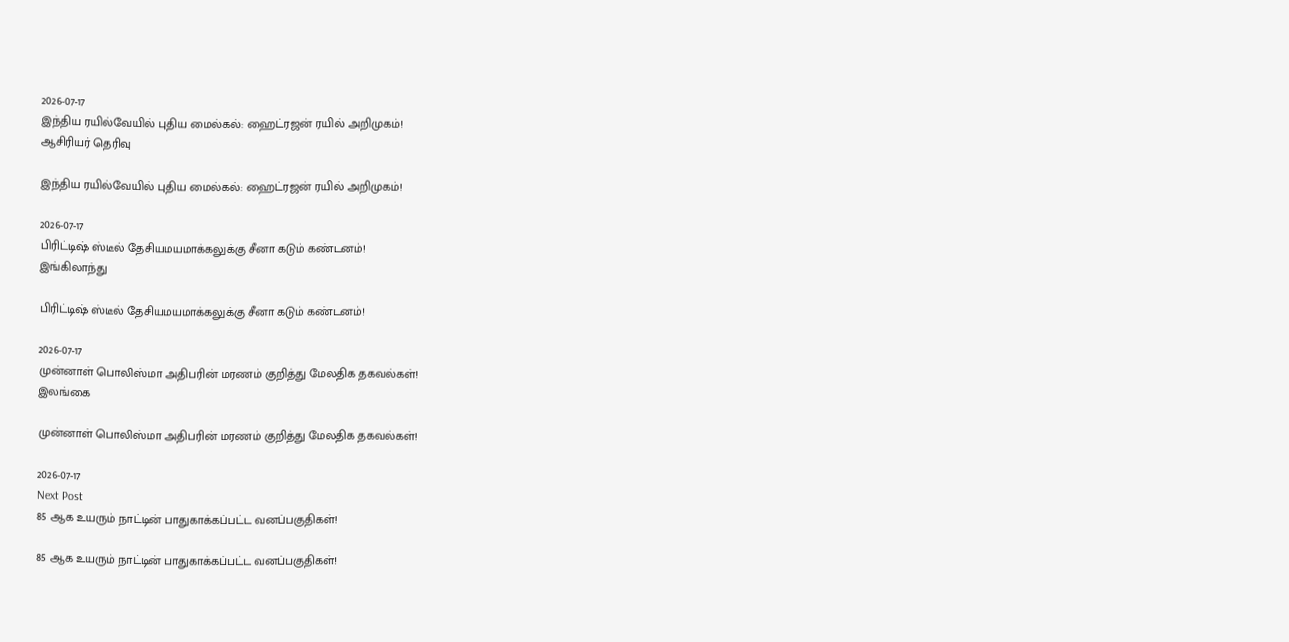2026-07-17
இந்திய ரயில்வேயில் புதிய மைல்கல்: ஹைட்ரஜன் ரயில் அறிமுகம்!
ஆசிரியர் தெரிவு

இந்திய ரயில்வேயில் புதிய மைல்கல்: ஹைட்ரஜன் ரயில் அறிமுகம்!

2026-07-17
பிரிட்டிஷ் ஸ்டீல் தேசியமயமாக்கலுக்கு சீனா கடும் கண்டனம்!
இங்கிலாந்து

பிரிட்டிஷ் ஸ்டீல் தேசியமயமாக்கலுக்கு சீனா கடும் கண்டனம்!

2026-07-17
முன்னாள் பொலிஸ்மா அதிபரின் மரணம் குறித்து மேலதிக தகவல்கள்!
இலங்கை

முன்னாள் பொலிஸ்மா அதிபரின் மரணம் குறித்து மேலதிக தகவல்கள்!

2026-07-17
Next Post
85 ஆக உயரும் நாட்டின் பாதுகாக்கப்பட்ட வனப்பகுதிகள்!

85 ஆக உயரும் நாட்டின் பாதுகாக்கப்பட்ட வனப்பகுதிகள்!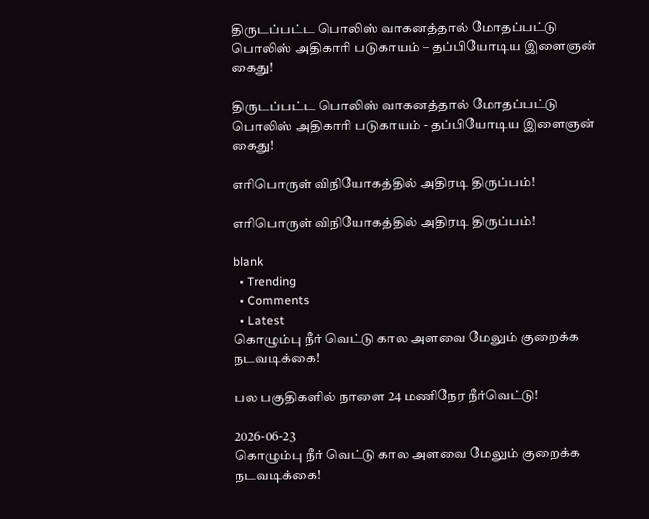திருடப்பட்ட பொலிஸ் வாகனத்தால் மோதப்பட்டு பொலிஸ் அதிகாரி படுகாயம் – தப்பியோடிய இளைஞன் கைது!

திருடப்பட்ட பொலிஸ் வாகனத்தால் மோதப்பட்டு பொலிஸ் அதிகாரி படுகாயம் - தப்பியோடிய இளைஞன் கைது!

எரிபொருள் விநியோகத்தில் அதிரடி திருப்பம்!

எரிபொருள் விநியோகத்தில் அதிரடி திருப்பம்!

blank
  • Trending
  • Comments
  • Latest
கொழும்பு நீர் வெட்டு கால அளவை மேலும் குறைக்க நடவடிக்கை!

பல பகுதிகளில் நாளை 24 மணிநேர நீர்வெட்டு!

2026-06-23
கொழும்பு நீர் வெட்டு கால அளவை மேலும் குறைக்க நடவடிக்கை!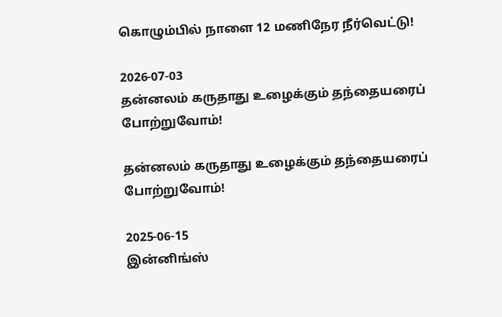கொழும்பில் நாளை 12 மணிநேர நீர்வெட்டு!

2026-07-03
தன்னலம் கருதாது உழைக்கும் தந்தையரைப் போற்றுவோம்!

தன்னலம் கருதாது உழைக்கும் தந்தையரைப் போற்றுவோம்!

2025-06-15
இன்னிங்ஸ்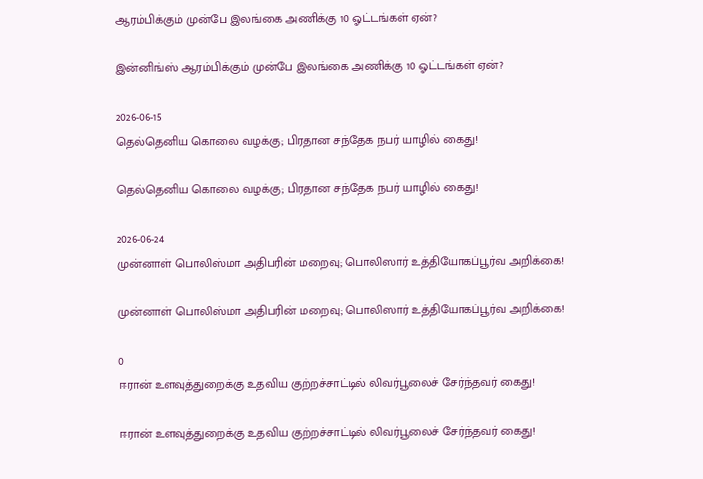ஆரம்பிக்கும் முன்பே இலங்கை அணிக்கு 10 ஓட்டங்கள் ஏன்?

இன்னிங்ஸ் ஆரம்பிக்கும் முன்பே இலங்கை அணிக்கு 10 ஓட்டங்கள் ஏன்?

2026-06-15
தெல்தெனிய கொலை வழக்கு; பிரதான சந்தேக நபர் யாழில் கைது!

தெல்தெனிய கொலை வழக்கு; பிரதான சந்தேக நபர் யாழில் கைது!

2026-06-24
முன்னாள் பொலிஸ்மா அதிபரின் மறைவு; பொலிஸார் உத்தியோகப்பூர்வ அறிக்கை!

முன்னாள் பொலிஸ்மா அதிபரின் மறைவு; பொலிஸார் உத்தியோகப்பூர்வ அறிக்கை!

0
ஈரான் உளவுத்துறைக்கு உதவிய குற்றச்சாட்டில் லிவர்பூலைச் சேர்ந்தவர் கைது!

ஈரான் உளவுத்துறைக்கு உதவிய குற்றச்சாட்டில் லிவர்பூலைச் சேர்ந்தவர் கைது!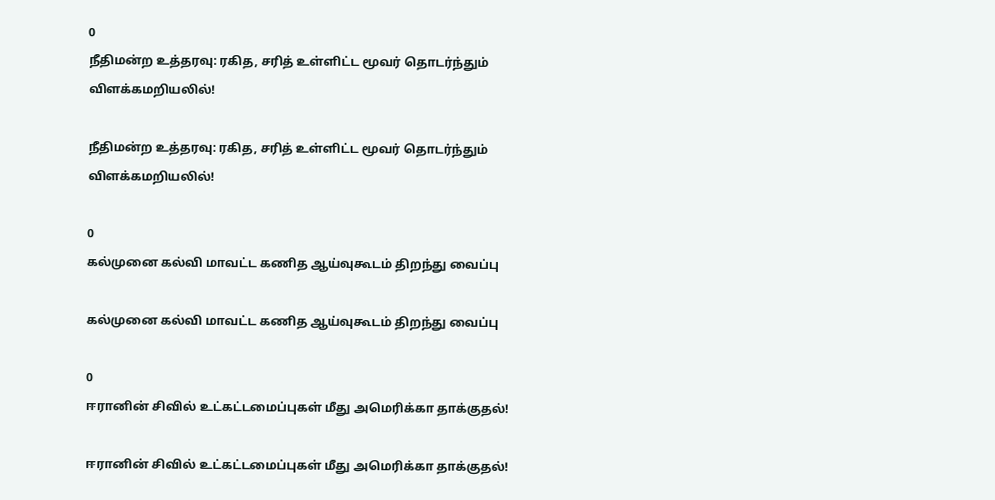0
நீதிமன்ற உத்தரவு: ரகித, சரித் உள்ளிட்ட மூவர் தொடர்ந்தும் விளக்கமறியலில்!

நீதிமன்ற உத்தரவு: ரகித, சரித் உள்ளிட்ட மூவர் தொடர்ந்தும் விளக்கமறியலில்!

0
கல்முனை கல்வி மாவட்ட கணித ஆய்வுகூடம் திறந்து வைப்பு

கல்முனை கல்வி மாவட்ட கணித ஆய்வுகூடம் திறந்து வைப்பு

0
ஈரானின் சிவில் உட்கட்டமைப்புகள் மீது அமெரிக்கா தாக்குதல்!

ஈரானின் சிவில் உட்கட்டமைப்புகள் மீது அமெரிக்கா தாக்குதல்!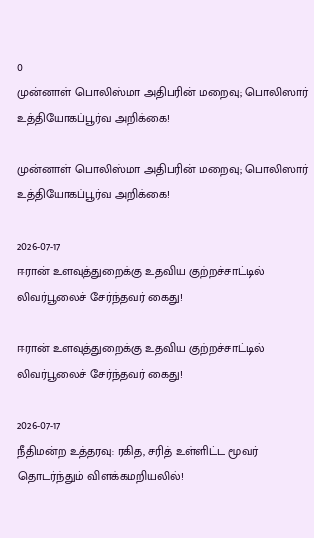0
முன்னாள் பொலிஸ்மா அதிபரின் மறைவு; பொலிஸார் உத்தியோகப்பூர்வ அறிக்கை!

முன்னாள் பொலிஸ்மா அதிபரின் மறைவு; பொலிஸார் உத்தியோகப்பூர்வ அறிக்கை!

2026-07-17
ஈரான் உளவுத்துறைக்கு உதவிய குற்றச்சாட்டில் லிவர்பூலைச் சேர்ந்தவர் கைது!

ஈரான் உளவுத்துறைக்கு உதவிய குற்றச்சாட்டில் லிவர்பூலைச் சேர்ந்தவர் கைது!

2026-07-17
நீதிமன்ற உத்தரவு: ரகித, சரித் உள்ளிட்ட மூவர் தொடர்ந்தும் விளக்கமறியலில்!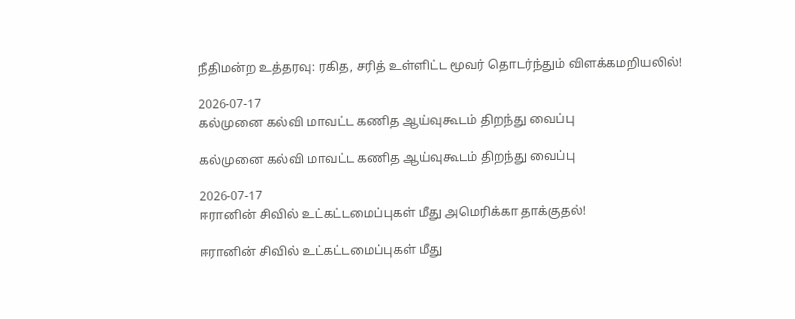நீதிமன்ற உத்தரவு: ரகித, சரித் உள்ளிட்ட மூவர் தொடர்ந்தும் விளக்கமறியலில்!

2026-07-17
கல்முனை கல்வி மாவட்ட கணித ஆய்வுகூடம் திறந்து வைப்பு

கல்முனை கல்வி மாவட்ட கணித ஆய்வுகூடம் திறந்து வைப்பு

2026-07-17
ஈரானின் சிவில் உட்கட்டமைப்புகள் மீது அமெரிக்கா தாக்குதல்!

ஈரானின் சிவில் உட்கட்டமைப்புகள் மீது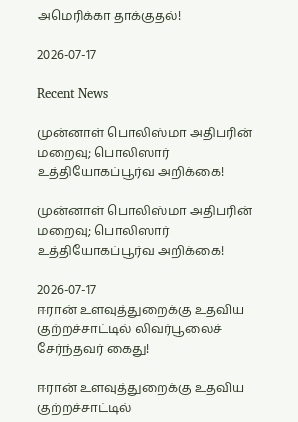அமெரிக்கா தாக்குதல்!

2026-07-17

Recent News

முன்னாள் பொலிஸ்மா அதிபரின் மறைவு; பொலிஸார் உத்தியோகப்பூர்வ அறிக்கை!

முன்னாள் பொலிஸ்மா அதிபரின் மறைவு; பொலிஸார் உத்தியோகப்பூர்வ அறிக்கை!

2026-07-17
ஈரான் உளவுத்துறைக்கு உதவிய குற்றச்சாட்டில் லிவர்பூலைச் சேர்ந்தவர் கைது!

ஈரான் உளவுத்துறைக்கு உதவிய குற்றச்சாட்டில்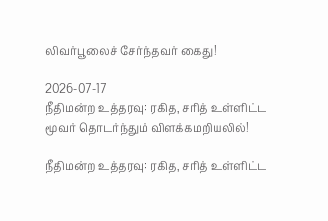லிவர்பூலைச் சேர்ந்தவர் கைது!

2026-07-17
நீதிமன்ற உத்தரவு: ரகித, சரித் உள்ளிட்ட மூவர் தொடர்ந்தும் விளக்கமறியலில்!

நீதிமன்ற உத்தரவு: ரகித, சரித் உள்ளிட்ட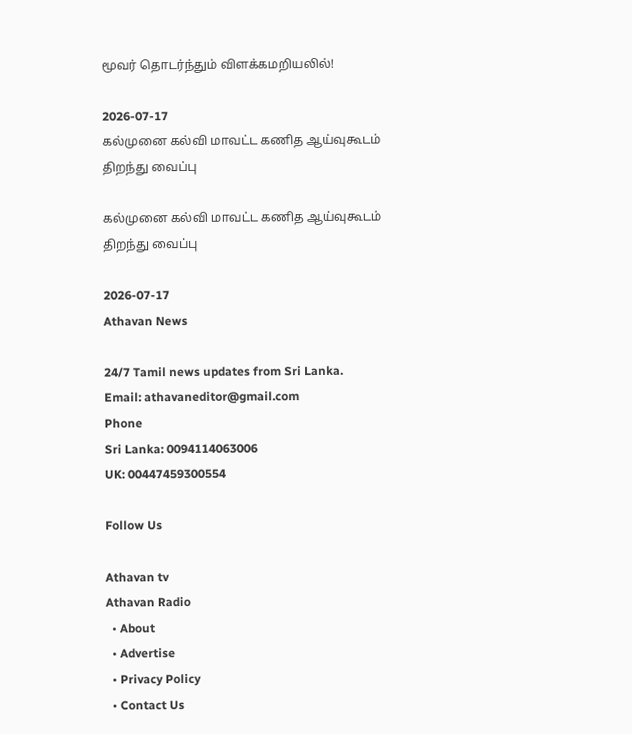மூவர் தொடர்ந்தும் விளக்கமறியலில்!

2026-07-17
கல்முனை கல்வி மாவட்ட கணித ஆய்வுகூடம் திறந்து வைப்பு

கல்முனை கல்வி மாவட்ட கணித ஆய்வுகூடம் திறந்து வைப்பு

2026-07-17
Athavan News

24/7 Tamil news updates from Sri Lanka.
Email: athavaneditor@gmail.com
Phone
Sri Lanka: 0094114063006
UK: 00447459300554

Follow Us

Athavan tv
Athavan Radio
  • About
  • Advertise
  • Privacy Policy
  • Contact Us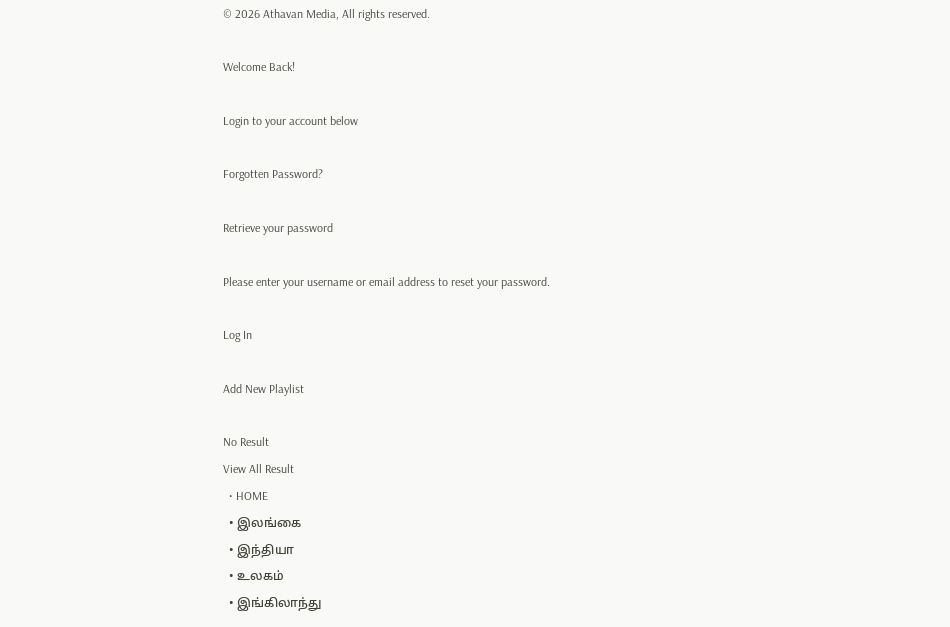© 2026 Athavan Media, All rights reserved.

Welcome Back!

Login to your account below

Forgotten Password?

Retrieve your password

Please enter your username or email address to reset your password.

Log In

Add New Playlist

No Result
View All Result
  • HOME
  • இலங்கை
  • இந்தியா
  • உலகம்
  • இங்கிலாந்து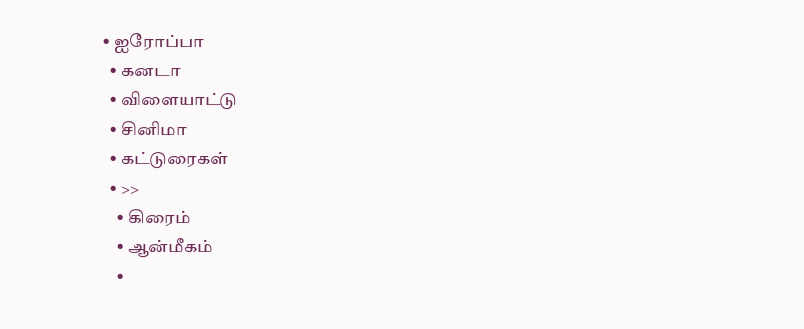• ஐரோப்பா
  • கனடா
  • விளையாட்டு
  • சினிமா
  • கட்டுரைகள்
  • >>
    • கிரைம்
    • ஆன்மீகம்
    •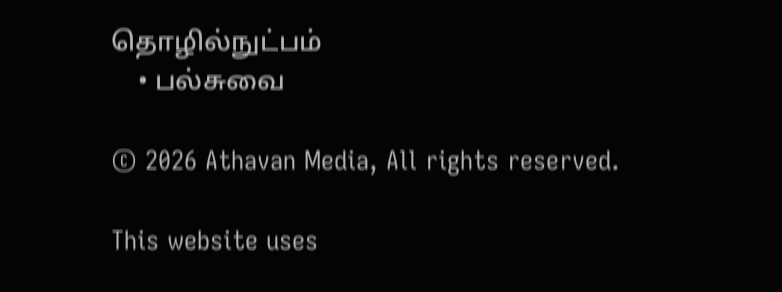தொழில்நுட்பம்
    • பல்சுவை

© 2026 Athavan Media, All rights reserved.

This website uses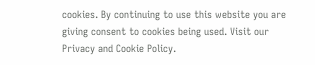cookies. By continuing to use this website you are giving consent to cookies being used. Visit our Privacy and Cookie Policy.